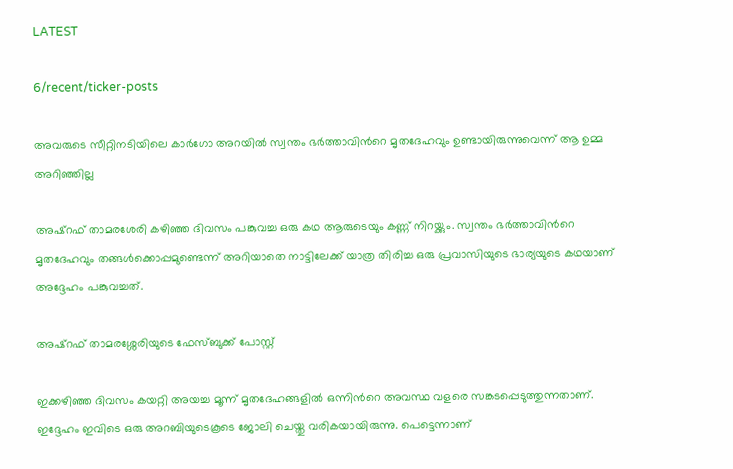LATEST

6/recent/ticker-posts

അവരുടെ സീറ്റിനടിയിലെ കാര്‍ഗോ അറയില്‍ സ്വന്തം ഭര്‍ത്താവിന്‍റെ മൃതദേഹവും ഉണ്ടായിരുന്നുവെന്ന് ആ ഉമ്മ അറിഞ്ഞില്ല

അഷ്റഫ് താമരശേരി കഴിഞ്ഞ ദിവസം പങ്കുവച്ച ഒരു കഥ ആരുടെയും കണ്ണ് നിറയ്ക്കും. സ്വന്തം ഭര്‍ത്താവിന്‍റെ മൃതദേഹവും തങ്ങള്‍ക്കൊപ്പമുണ്ടെന്ന് അറിയാതെ നാട്ടിലേക്ക് യാത്ര തിരിച്ച ഒരു പ്രവാസിയുടെ ഭാര്യയുടെ കഥയാണ് അദ്ദേഹം പങ്കുവച്ചത്.

അഷ്റഫ് താമരശ്ശേരിയുടെ ഫേസ്ബുക്ക് പോസ്റ്റ്

ഇക്കഴിഞ്ഞ ദിവസം കയറ്റി അയച്ച മൂന്ന് മൃതദേഹങ്ങളില്‍ ഒന്നിന്‍റെ അവസ്ഥ വളരെ സങ്കടപ്പെടുത്തുന്നതാണ്. ഇദ്ദേഹം ഇവിടെ ഒരു അറബിയുടെകൂടെ ജോലി ചെയ്തു വരികയായിരുന്നു. പെട്ടെന്നാണ്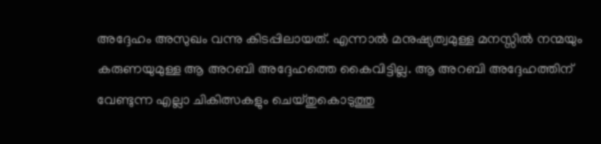അദ്ദേഹം അസുഖം വന്നു കിടപ്പിലായത്. എന്നാല്‍ മനുഷ്യത്വമുള്ള മനസ്സില്‍ നന്മയും കരുണയുമുള്ള ആ അറബി അദ്ദേഹത്തെ കൈവിട്ടില്ല. ആ അറബി അദ്ദേഹത്തിന് വേണ്ടുന്ന എല്ലാ ചികിത്സകളും ചെയ്തുകൊടുത്തു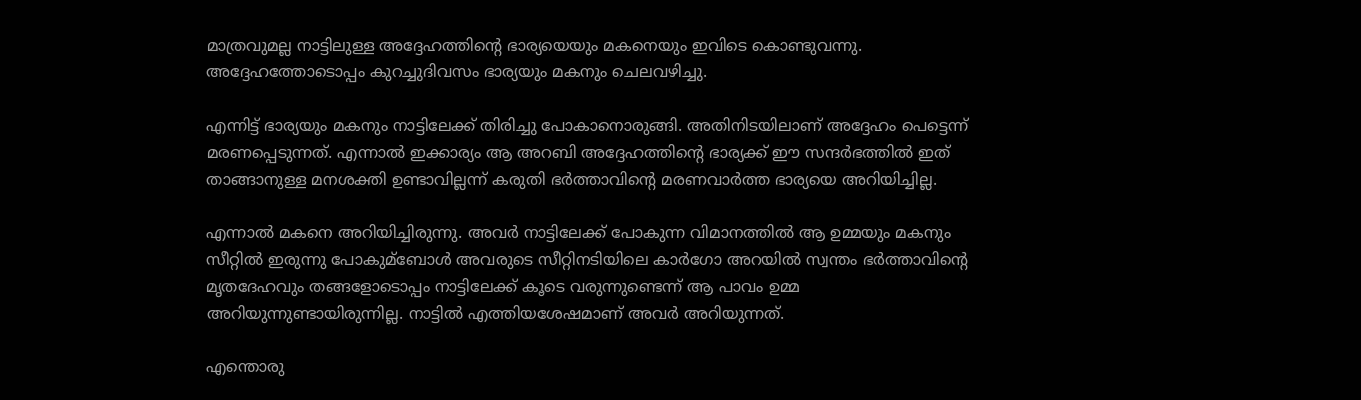മാത്രവുമല്ല നാട്ടിലുള്ള അദ്ദേഹത്തിന്റെ ഭാര്യയെയും മകനെയും ഇവിടെ കൊണ്ടുവന്നു. അദ്ദേഹത്തോടൊപ്പം കുറച്ചുദിവസം ഭാര്യയും മകനും ചെലവഴിച്ചു.

എന്നിട്ട് ഭാര്യയും മകനും നാട്ടിലേക്ക് തിരിച്ചു പോകാനൊരുങ്ങി. അതിനിടയിലാണ് അദ്ദേഹം പെട്ടെന്ന് മരണപ്പെടുന്നത്. എന്നാല്‍ ഇക്കാര്യം ആ അറബി അദ്ദേഹത്തിന്‍റെ ഭാര്യക്ക് ഈ സന്ദർഭത്തില്‍ ഇത് താങ്ങാനുള്ള മനശക്തി ഉണ്ടാവില്ലന്ന് കരുതി ഭർത്താവിന്റെ മരണവാർത്ത ഭാര്യയെ അറിയിച്ചില്ല.

എന്നാല്‍ മകനെ അറിയിച്ചിരുന്നു. അവർ നാട്ടിലേക്ക് പോകുന്ന വിമാനത്തില്‍ ആ ഉമ്മയും മകനും സീറ്റില്‍ ഇരുന്നു പോകുമ്ബോള്‍ അവരുടെ സീറ്റിനടിയിലെ കാർഗോ അറയില്‍ സ്വന്തം ഭർത്താവിന്‍റെ മൃതദേഹവും തങ്ങളോടൊപ്പം നാട്ടിലേക്ക് കൂടെ വരുന്നുണ്ടെന്ന് ആ പാവം ഉമ്മ അറിയുന്നുണ്ടായിരുന്നില്ല. നാട്ടില്‍ എത്തിയശേഷമാണ് അവർ അറിയുന്നത്.

എന്തൊരു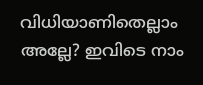വിധിയാണിതെല്ലാം അല്ലേ? ഇവിടെ നാം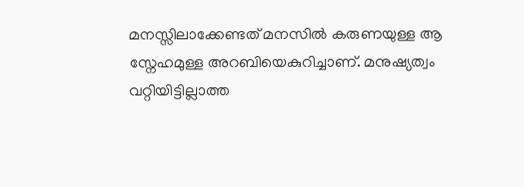മനസ്സിലാക്കേണ്ടത് മനസില്‍ കരുണയുള്ള ആ സ്നേഹമുള്ള അറബിയെകുറിച്ചാണ്. മനുഷ്യത്വം വറ്റിയിട്ടില്ലാത്ത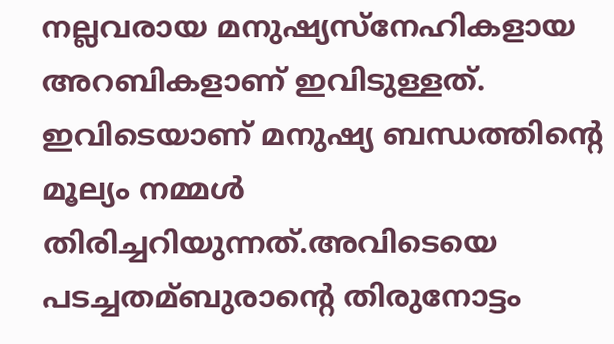നല്ലവരായ മനുഷ്യസ്നേഹികളായ അറബികളാണ് ഇവിടുള്ളത്. ഇവിടെയാണ് മനുഷ്യ ബന്ധത്തിന്‍റെ മൂല്യം നമ്മള്‍ തിരിച്ചറിയുന്നത്.അവിടെയെ പടച്ചതമ്ബുരാന്‍റെ തിരുനോട്ടം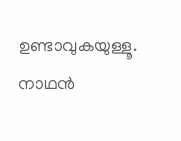ഉണ്ടാവുകയുള്ളൂ. നാഥൻ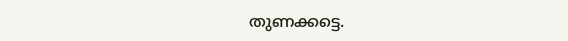തുണക്കട്ടെ.